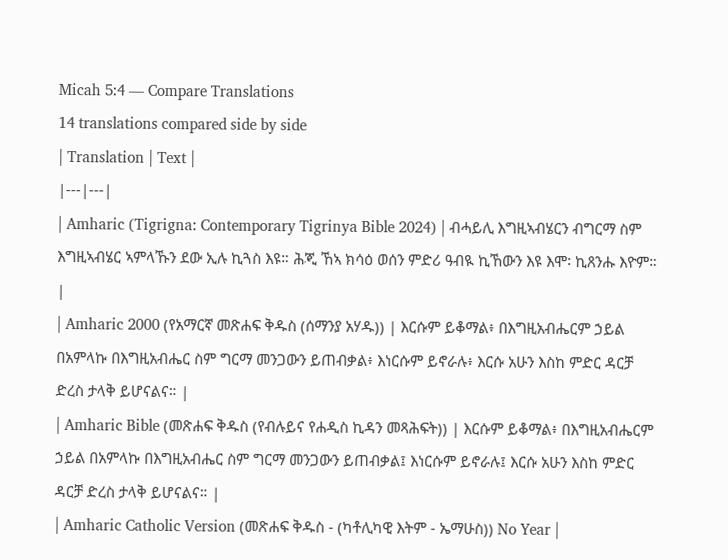Micah 5:4 — Compare Translations
14 translations compared side by side
| Translation | Text |
|---|---|
| Amharic (Tigrigna: Contemporary Tigrinya Bible 2024) | ብሓይሊ እግዚኣብሄርን ብግርማ ስም እግዚኣብሄር ኣምላኹን ደው ኢሉ ኪጓስ እዩ። ሕጂ ኸኣ ክሳዕ ወሰን ምድሪ ዓብዪ ኪኸውን እዩ እሞ፡ ኪጸንሑ እዮም። |
| Amharic 2000 (የአማርኛ መጽሐፍ ቅዱስ (ሰማንያ አሃዱ)) | እርሱም ይቆማል፥ በእግዚአብሔርም ኃይል በአምላኩ በእግዚአብሔር ስም ግርማ መንጋውን ይጠብቃል፥ እነርሱም ይኖራሉ፥ እርሱ አሁን እስከ ምድር ዳርቻ ድረስ ታላቅ ይሆናልና። |
| Amharic Bible (መጽሐፍ ቅዱስ (የብሉይና የሐዲስ ኪዳን መጻሕፍት)) | እርሱም ይቆማል፥ በእግዚአብሔርም ኃይል በአምላኩ በእግዚአብሔር ስም ግርማ መንጋውን ይጠብቃል፤ እነርሱም ይኖራሉ፤ እርሱ አሁን እስከ ምድር ዳርቻ ድረስ ታላቅ ይሆናልና። |
| Amharic Catholic Version (መጽሐፍ ቅዱስ - (ካቶሊካዊ እትም - ኤማሁስ)) No Year |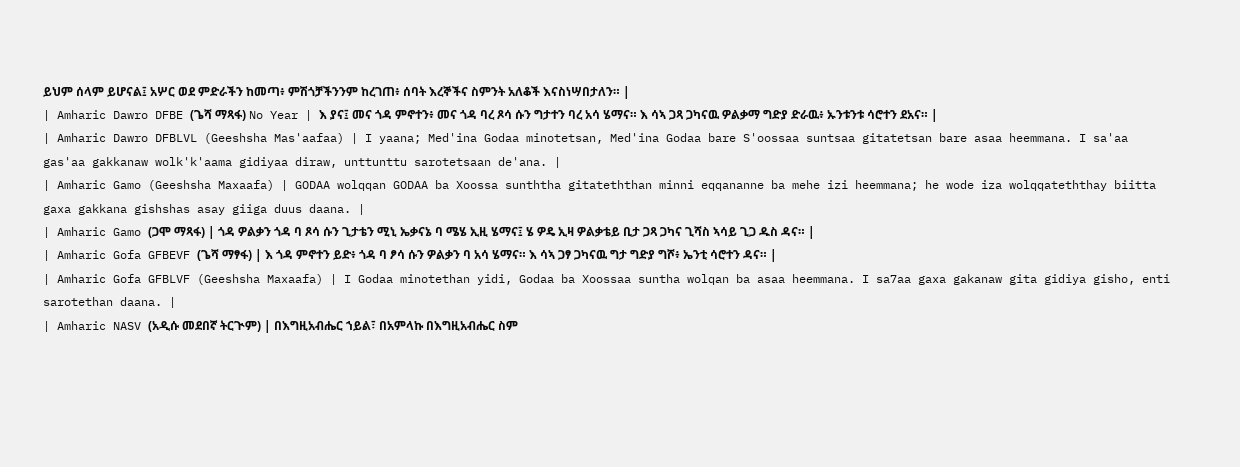ይህም ሰላም ይሆናል፤ አሦር ወደ ምድራችን ከመጣ፥ ምሽጎቻችንንም ከረገጠ፥ ሰባት እረኞችና ስምንት አለቆች እናስነሣበታለን። |
| Amharic Dawro DFBE (ጌሻ ማጻፋ) No Year | እ ያና፤ መና ጎዳ ምኖተን፥ መና ጎዳ ባረ ጾሳ ሱን ግታተን ባረ አሳ ሄማና። እ ሳኣ ጋጻ ጋካናዉ ዎልቃማ ግድያ ድራዉ፥ ኡንቱንቱ ሳሮተን ደአና። |
| Amharic Dawro DFBLVL (Geeshsha Mas'aafaa) | I yaana; Med'ina Godaa minotetsan, Med'ina Godaa bare S'oossaa suntsaa gitatetsan bare asaa heemmana. I sa'aa gas'aa gakkanaw wolk'k'aama gidiyaa diraw, unttunttu sarotetsaan de'ana. |
| Amharic Gamo (Geeshsha Maxaafa) | GODAA wolqqan GODAA ba Xoossa sunththa gitateththan minni eqqananne ba mehe izi heemmana; he wode iza wolqqateththay biitta gaxa gakkana gishshas asay giiga duus daana. |
| Amharic Gamo (ጋሞ ማጻፋ) | ጎዳ ዎልቃን ጎዳ ባ ጾሳ ሱን ጊታቴን ሚኒ ኤቃናኔ ባ ሜሄ ኢዚ ሄማና፤ ሄ ዎዴ ኢዛ ዎልቃቴይ ቢታ ጋጻ ጋካና ጊሻስ ኣሳይ ጊጋ ዱስ ዳና። |
| Amharic Gofa GFBEVF (ጌሻ ማፃፋ) | እ ጎዳ ምኖተን ይድ፥ ጎዳ ባ ፆሳ ሱን ዎልቃን ባ አሳ ሄማና። እ ሳኣ ጋፃ ጋካናዉ ግታ ግድያ ግሾ፥ ኤንቲ ሳሮተን ዳና። |
| Amharic Gofa GFBLVF (Geeshsha Maxaafa) | I Godaa minotethan yidi, Godaa ba Xoossaa suntha wolqan ba asaa heemmana. I sa7aa gaxa gakanaw gita gidiya gisho, enti sarotethan daana. |
| Amharic NASV (አዲሱ መደበኛ ትርጒም) | በእግዚአብሔር ኀይል፣ በአምላኩ በእግዚአብሔር ስም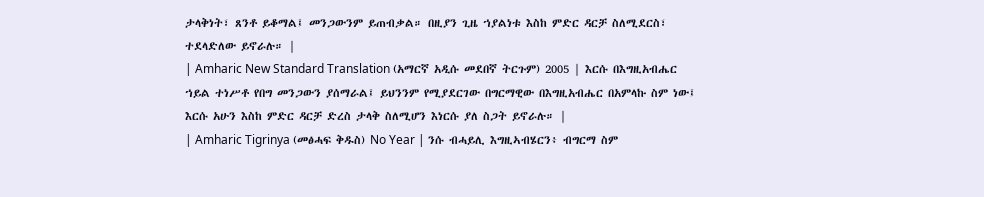ታላቅነት፣ ጸንቶ ይቆማል፤ መንጋውንም ይጠብቃል። በዚያን ጊዜ ኀያልነቱ እስከ ምድር ዳርቻ ስለሚደርስ፣ ተደላድለው ይኖራሉ። |
| Amharic New Standard Translation (አማርኛ አዲሱ መደበኛ ትርጉም) 2005 | እርሱ በእግዚአብሔር ኀይል ተነሥቶ የበግ መንጋውን ያሰማራል፤ ይህንንም የሚያደርገው በግርማዊው በእግዚአብሔር በአምላኩ ስም ነው፤ እርሱ አሁን እስከ ምድር ዳርቻ ድረስ ታላቅ ስለሚሆን እነርሱ ያለ ስጋት ይኖራሉ። |
| Amharic Tigrinya (መፅሓፍ ቅዱስ) No Year | ንሱ ብሓይሊ እግዚኣብሄርን፥ ብግርማ ስም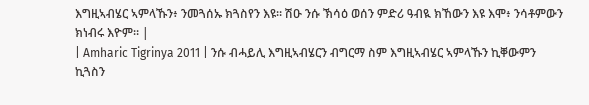እግዚኣብሄር ኣምላኹን፥ ንመጓሰኡ ክጓስየን እዩ። ሽዑ ንሱ ኽሳዕ ወሰን ምድሪ ዓብዪ ክኸውን እዩ እሞ፥ ንሳቶምውን ክነብሩ እዮም። |
| Amharic Tigrinya 2011 | ንሱ ብሓይሊ እግዚኣብሄርን ብግርማ ስም እግዚኣብሄር ኣምላኹን ኪቐውምን ኪጓስን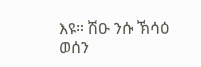እዩ። ሽዑ ንሱ ኽሳዕ ወሰን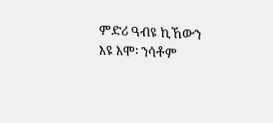ምድሪ ዓብዩ ኪኸውን እዩ እሞ፡ ንሳቶም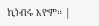ኪነብሩ እዮም። |